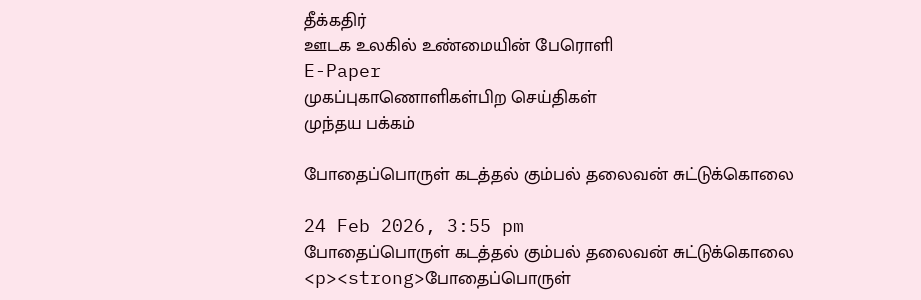தீக்கதிர்
ஊடக உலகில் உண்மையின் பேரொளி
E-Paper
முகப்புகாணொளிகள்பிற செய்திகள்
முந்தய பக்கம்

போதைப்பொருள் கடத்தல் கும்பல் தலைவன் சுட்டுக்கொலை

24 Feb 2026, 3:55 pm
போதைப்பொருள் கடத்தல் கும்பல் தலைவன் சுட்டுக்கொலை
<p><strong>போதைப்பொருள்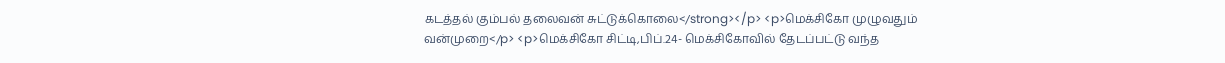கடத்தல் கும்பல் தலைவன் சுட்டுக்கொலை</strong></p> <p>மெக்சிகோ முழுவதும் வன்முறை</p> <p>மெக்சிகோ சிட்டி,பிப்.24- மெக்சிகோவில் தேடப்பட்டு வந்த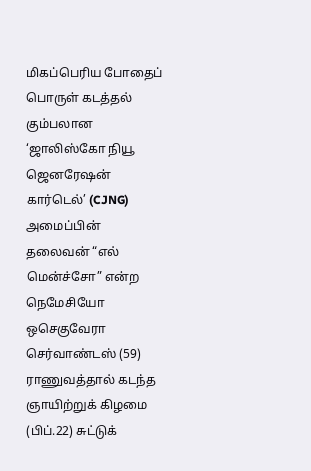மிகப்பெரிய போதைப் பொருள் கடத்தல் கும்பலான  ‘ஜாலிஸ்கோ நியூ ஜெனரேஷன் கார்டெல்’ (CJNG)  அமைப்பின் தலைவன் “எல் மென்ச்சோ” என்ற நெமேசியோ ஒசெகுவேரா செர்வாண்டஸ் (59)  ராணுவத்தால் கடந்த ஞாயிற்றுக் கிழமை (பிப்.22) சுட்டுக்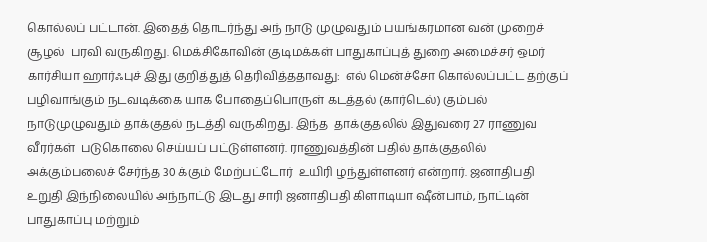கொல்லப் பட்டான். இதைத் தொடர்ந்து அந் நாடு முழுவதும் பயங்கரமான வன் முறைச் சூழல்  பரவி வருகிறது. மெக்சிகோவின் குடிமக்கள் பாதுகாப்புத் துறை அமைச்சர் ஒமர் கார்சியா ஹார்ஃபுச் இது குறித்துத் தெரிவித்ததாவது:  எல் மென்ச்சோ கொல்லப்பட்ட தற்குப் பழிவாங்கும் நடவடிக்கை யாக போதைப்பொருள் கடத்தல் (கார்டெல்) கும்பல்  நாடுமுழுவதும் தாக்குதல் நடத்தி வருகிறது. இந்த  தாக்குதலில் இதுவரை 27 ராணுவ வீரர்கள்  படுகொலை செய்யப் பட்டுள்ளனர். ராணுவத்தின் பதில் தாக்குதலில் அக்கும்பலைச் சேர்ந்த 30 க்கும் மேற்பட்டோர்  உயிரி ழந்துள்ளனர் என்றார். ஜனாதிபதி உறுதி இந்நிலையில் அந்நாட்டு இடது சாரி ஜனாதிபதி கிளாடியா ஷீன்பாம், நாட்டின் பாதுகாப்பு மற்றும்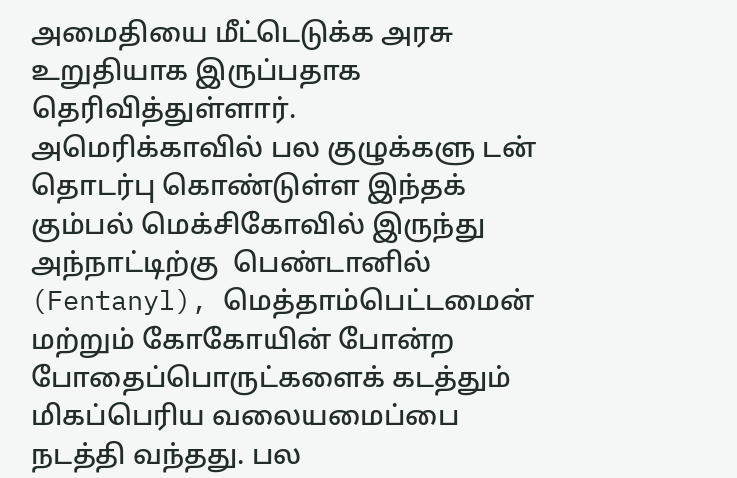அமைதியை மீட்டெடுக்க அரசு உறுதியாக இருப்பதாக தெரிவித்துள்ளார்.   அமெரிக்காவில் பல குழுக்களு டன் தொடர்பு கொண்டுள்ள இந்தக் கும்பல் மெக்சிகோவில் இருந்து அந்நாட்டிற்கு  பெண்டானில் (Fentanyl), மெத்தாம்பெட்டமைன் மற்றும் கோகோயின் போன்ற போதைப்பொருட்களைக் கடத்தும் மிகப்பெரிய வலையமைப்பை நடத்தி வந்தது. பல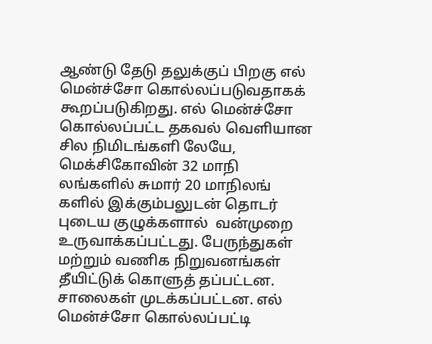ஆண்டு தேடு தலுக்குப் பிறகு எல் மென்ச்சோ கொல்லப்படுவதாகக் கூறப்படுகிறது. எல் மென்ச்சோ கொல்லப்பட்ட தகவல் வெளியான சில நிமிடங்களி லேயே, மெக்சிகோவின் 32 மாநி லங்களில் சுமார் 20 மாநிலங் களில் இக்கும்பலுடன் தொடர் புடைய குழுக்களால்  வன்முறை உருவாக்கப்பட்டது. பேருந்துகள் மற்றும் வணிக நிறுவனங்கள் தீயிட்டுக் கொளுத் தப்பட்டன. சாலைகள் முடக்கப்பட்டன. எல் மென்ச்சோ கொல்லப்பட்டி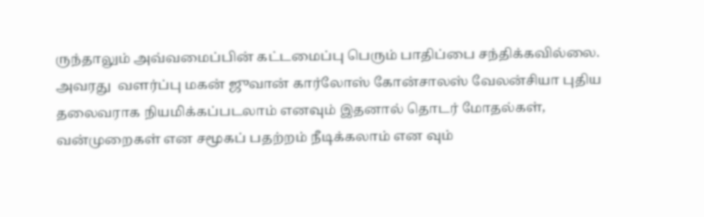ருந்தாலும் அவ்வமைப்பின் கட்டமைப்பு பெரும் பாதிப்பை சந்திக்கவில்லை. அவரது  வளர்ப்பு மகன் ஜுவான் கார்லோஸ் கோன்சாலஸ் வேலன்சியா புதிய தலைவராக நியமிக்கப்படலாம் எனவும் இதனால் தொடர் மோதல்கள், வன்முறைகள் என சமூகப் பதற்றம் நீடிக்கலாம் என வும்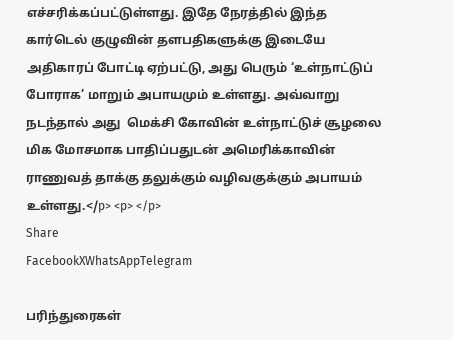எச்சரிக்கப்பட்டுள்ளது. இதே நேரத்தில் இந்த கார்டெல் குழுவின் தளபதிகளுக்கு இடையே அதிகாரப் போட்டி ஏற்பட்டு, அது பெரும் ‘உள்நாட்டுப் போராக’ மாறும் அபாயமும் உள்ளது. அவ்வாறு நடந்தால் அது  மெக்சி கோவின் உள்நாட்டுச் சூழலை மிக மோசமாக பாதிப்பதுடன் அமெரிக்காவின் ராணுவத் தாக்கு தலுக்கும் வழிவகுக்கும் அபாயம் உள்ளது.</p> <p> </p>
Share
FacebookXWhatsAppTelegram

பரிந்துரைகள்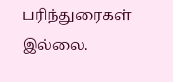பரிந்துரைகள் இல்லை.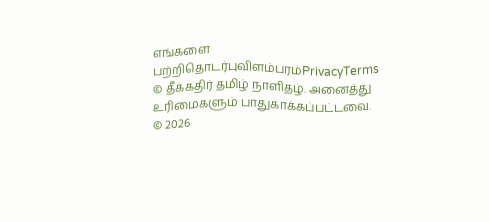எங்களை பற்றிதொடர்புவிளம்பரம்PrivacyTerms
© தீக்கதிர் தமிழ் நாளிதழ். அனைத்து உரிமைகளும் பாதுகாக்கப்பட்டவை.
© 2026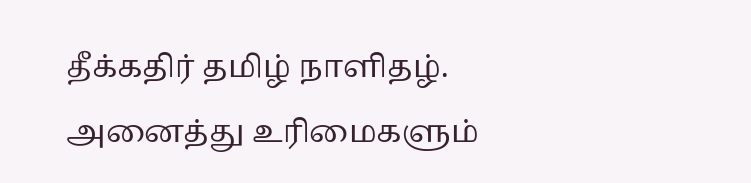தீக்கதிர் தமிழ் நாளிதழ். அனைத்து உரிமைகளும்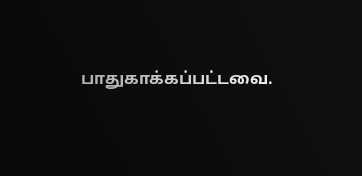பாதுகாக்கப்பட்டவை.